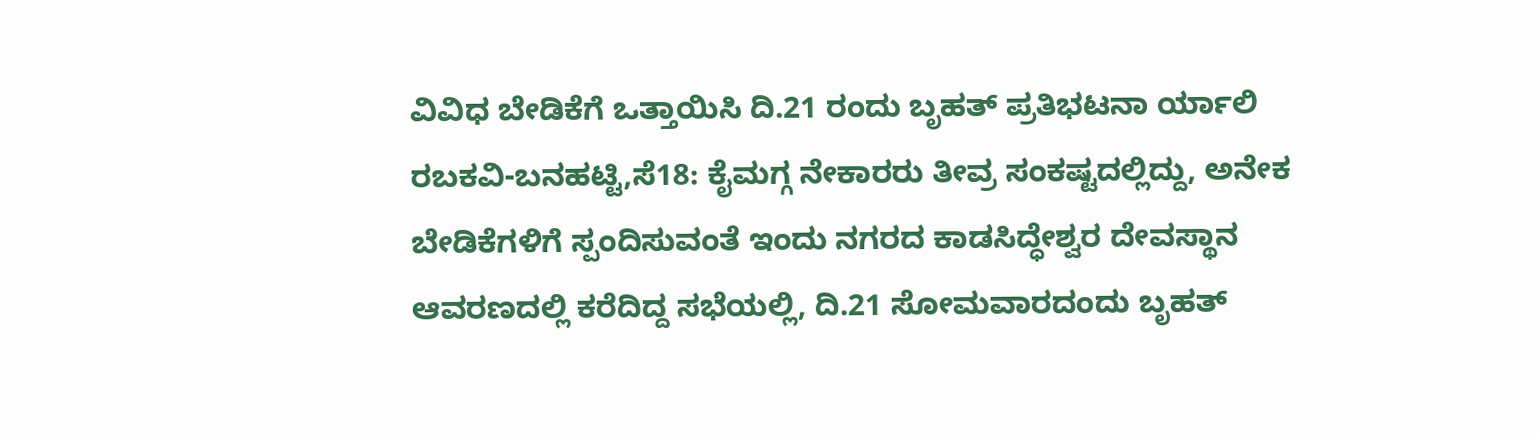ವಿವಿಧ ಬೇಡಿಕೆಗೆ ಒತ್ತಾಯಿಸಿ ದಿ.21 ರಂದು ಬೃಹತ್ ಪ್ರತಿಭಟನಾ ರ್ಯಾಲಿ
ರಬಕವಿ-ಬನಹಟ್ಟಿ,ಸೆ18: ಕೈಮಗ್ಗ ನೇಕಾರರು ತೀವ್ರ ಸಂಕಷ್ಟದಲ್ಲಿದ್ದು, ಅನೇಕ ಬೇಡಿಕೆಗಳಿಗೆ ಸ್ಪಂದಿಸುವಂತೆ ಇಂದು ನಗರದ ಕಾಡಸಿದ್ಧೇಶ್ವರ ದೇವಸ್ಥಾನ ಆವರಣದಲ್ಲಿ ಕರೆದಿದ್ದ ಸಭೆಯಲ್ಲಿ, ದಿ.21 ಸೋಮವಾರದಂದು ಬೃಹತ್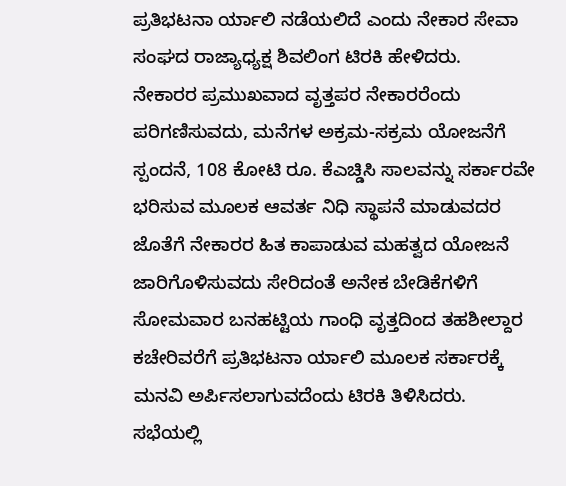ಪ್ರತಿಭಟನಾ ರ್ಯಾಲಿ ನಡೆಯಲಿದೆ ಎಂದು ನೇಕಾರ ಸೇವಾ ಸಂಘದ ರಾಜ್ಯಾಧ್ಯಕ್ಷ ಶಿವಲಿಂಗ ಟಿರಕಿ ಹೇಳಿದರು.
ನೇಕಾರರ ಪ್ರಮುಖವಾದ ವೃತ್ತಪರ ನೇಕಾರರೆಂದು ಪರಿಗಣಿಸುವದು, ಮನೆಗಳ ಅಕ್ರಮ-ಸಕ್ರಮ ಯೋಜನೆಗೆ ಸ್ಪಂದನೆ, 108 ಕೋಟಿ ರೂ. ಕೆಎಚ್ಡಿಸಿ ಸಾಲವನ್ನು ಸರ್ಕಾರವೇ ಭರಿಸುವ ಮೂಲಕ ಆವರ್ತ ನಿಧಿ ಸ್ಥಾಪನೆ ಮಾಡುವದರ ಜೊತೆಗೆ ನೇಕಾರರ ಹಿತ ಕಾಪಾಡುವ ಮಹತ್ವದ ಯೋಜನೆ ಜಾರಿಗೊಳಿಸುವದು ಸೇರಿದಂತೆ ಅನೇಕ ಬೇಡಿಕೆಗಳಿಗೆ ಸೋಮವಾರ ಬನಹಟ್ಟಿಯ ಗಾಂಧಿ ವೃತ್ತದಿಂದ ತಹಶೀಲ್ದಾರ ಕಚೇರಿವರೆಗೆ ಪ್ರತಿಭಟನಾ ರ್ಯಾಲಿ ಮೂಲಕ ಸರ್ಕಾರಕ್ಕೆ ಮನವಿ ಅರ್ಪಿಸಲಾಗುವದೆಂದು ಟಿರಕಿ ತಿಳಿಸಿದರು.
ಸಭೆಯಲ್ಲಿ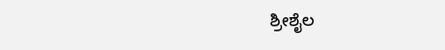ಶ್ರೀಶೈಲ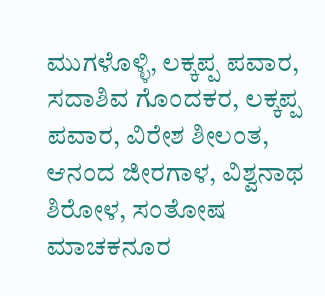ಮುಗಳೊಳ್ಳಿ, ಲಕ್ಕಪ್ಪ ಪವಾರ, ಸದಾಶಿವ ಗೊಂದಕರ, ಲಕ್ಕಪ್ಪ ಪವಾರ, ವಿರೇಶ ಶೀಲಂತ, ಆನಂದ ಜೀರಗಾಳ, ವಿಶ್ವನಾಥ ಶಿರೋಳ, ಸಂತೋಷ ಮಾಚಕನೂರ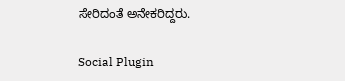ಸೇರಿದಂತೆ ಅನೇಕರಿದ್ದರು.

Social Plugin